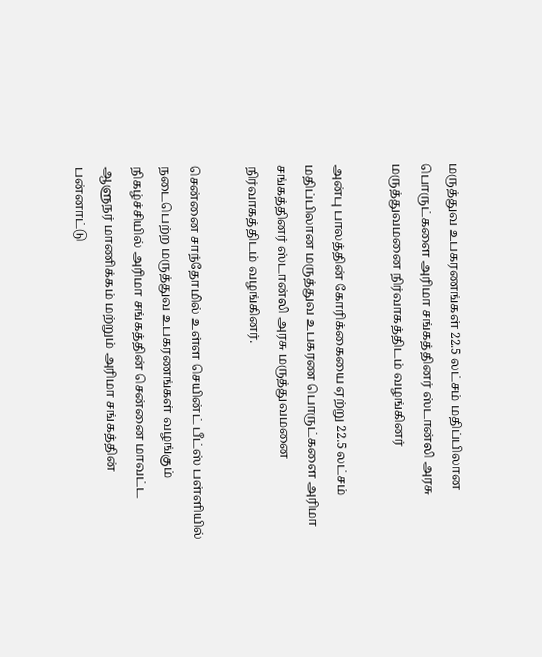மருத்துவ உபகரணங்கள் 22.5 லட்சம் மதிப்பிலான பொருட்களை அரிமா சங்கத்தினர் ஸ்டான்லி அரசு மருத்துவமனை நிர்வாகத்திடம் வழங்கினர்

அன்பு பாலத்தின் கோரிக்கையை ஏற்று 22.5 லட்சம் மதிப்பிலான மருத்துவ உபகரண பொருட்களை அரிமா சங்கத்தினர் ஸ்டான்லி அரசு மருத்துவமனை நிர்வாகத்திடம் வழங்கினர்.

சென்னை சாந்தோமில் உள்ள செயின்ட் பீட்ஸ் பள்ளியில் நடைபெற்ற மருத்துவ உபகரணங்கள் வழங்கும் நிகழ்ச்சியில் அரிமா சங்கத்தின் சென்னை மாவட்ட ஆளுநர் மாணிக்கம் மற்றும் அரிமா சங்கத்தின் பன்னாட்டு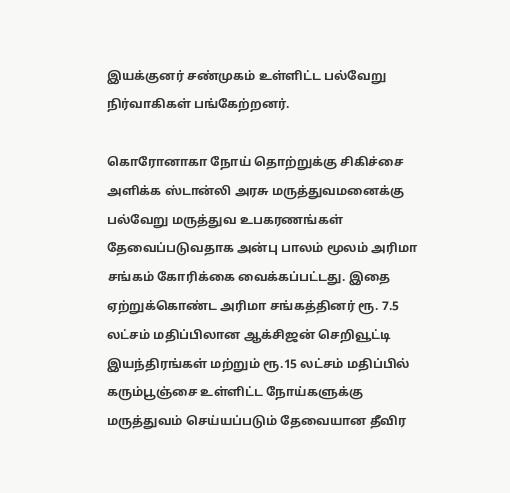இயக்குனர் சண்முகம் உள்ளிட்ட பல்வேறு நிர்வாகிகள் பங்கேற்றனர்.

கொரோனாகா நோய் தொற்றுக்கு சிகிச்சை அளிக்க ஸ்டான்லி அரசு மருத்துவமனைக்கு பல்வேறு மருத்துவ உபகரணங்கள் தேவைப்படுவதாக அன்பு பாலம் மூலம் அரிமா சங்கம் கோரிக்கை வைக்கப்பட்டது. இதை ஏற்றுக்கொண்ட அரிமா சங்கத்தினர் ரூ. 7.5 லட்சம் மதிப்பிலான ஆக்சிஜன் செறிவூட்டி இயந்திரங்கள் மற்றும் ரூ.15 லட்சம் மதிப்பில் கரும்பூஞ்சை உள்ளிட்ட நோய்களுக்கு மருத்துவம் செய்யப்படும் தேவையான தீவிர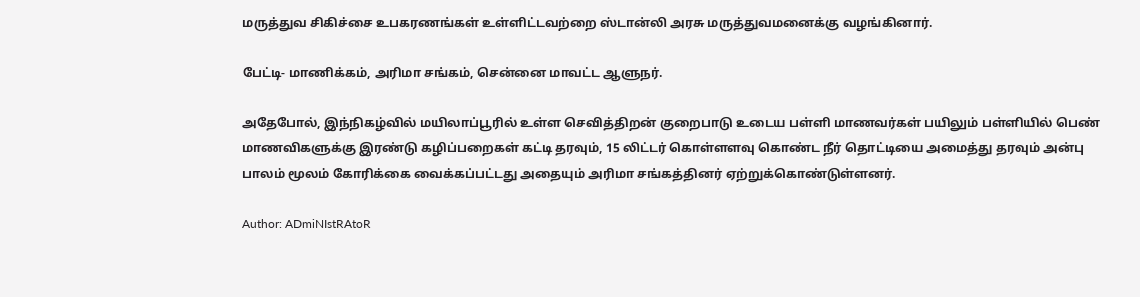மருத்துவ சிகிச்சை உபகரணங்கள் உள்ளிட்டவற்றை ஸ்டான்லி அரசு மருத்துவமனைக்கு வழங்கினார்.

பேட்டி- மாணிக்கம், அரிமா சங்கம், சென்னை மாவட்ட ஆளுநர்.

அதேபோல், இந்நிகழ்வில் மயிலாப்பூரில் உள்ள செவித்திறன் குறைபாடு உடைய பள்ளி மாணவர்கள் பயிலும் பள்ளியில் பெண் மாணவிகளுக்கு இரண்டு கழிப்பறைகள் கட்டி தரவும், 15 லிட்டர் கொள்ளளவு கொண்ட நீர் தொட்டியை அமைத்து தரவும் அன்பு பாலம் மூலம் கோரிக்கை வைக்கப்பட்டது அதையும் அரிமா சங்கத்தினர் ஏற்றுக்கொண்டுள்ளனர்.

Author: ADmiNIstRAtoR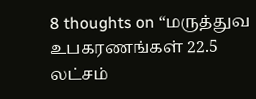8 thoughts on “மருத்துவ உபகரணங்கள் 22.5 லட்சம்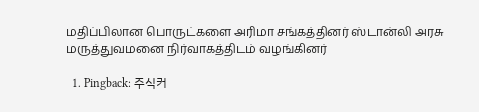மதிப்பிலான பொருட்களை அரிமா சங்கத்தினர் ஸ்டான்லி அரசு மருத்துவமனை நிர்வாகத்திடம் வழங்கினர்

  1. Pingback: 주식커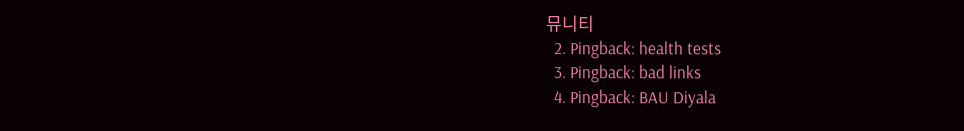뮤니티
  2. Pingback: health tests
  3. Pingback: bad links
  4. Pingback: BAU Diyala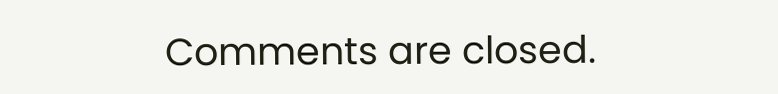Comments are closed.